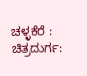ಚಳ್ಳಕೆರೆ :
ಚಿತ್ರದುರ್ಗ: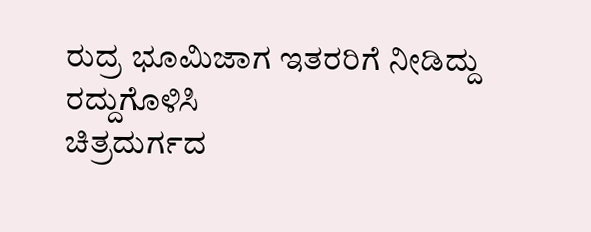ರುದ್ರ ಭೂಮಿಜಾಗ ಇತರರಿಗೆ ನೀಡಿದ್ದು
ರದ್ದುಗೊಳಿಸಿ
ಚಿತ್ರದುರ್ಗದ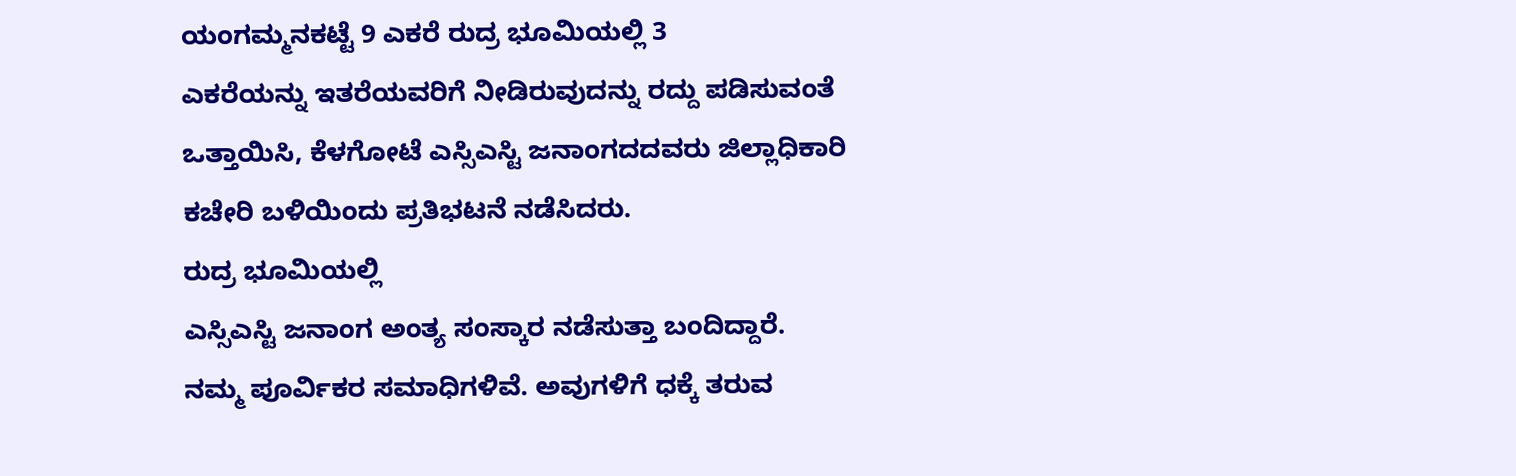ಯಂಗಮ್ಮನಕಟ್ಟೆ 9 ಎಕರೆ ರುದ್ರ ಭೂಮಿಯಲ್ಲಿ 3
ಎಕರೆಯನ್ನು ಇತರೆಯವರಿಗೆ ನೀಡಿರುವುದನ್ನು ರದ್ದು ಪಡಿಸುವಂತೆ
ಒತ್ತಾಯಿಸಿ, ಕೆಳಗೋಟೆ ಎಸ್ಸಿಎಸ್ಟಿ ಜನಾಂಗದದವರು ಜಿಲ್ಲಾಧಿಕಾರಿ
ಕಚೇರಿ ಬಳಿಯಿಂದು ಪ್ರತಿಭಟನೆ ನಡೆಸಿದರು.
ರುದ್ರ ಭೂಮಿಯಲ್ಲಿ
ಎಸ್ಸಿಎಸ್ಟಿ ಜನಾಂಗ ಅಂತ್ಯ ಸಂಸ್ಕಾರ ನಡೆಸುತ್ತಾ ಬಂದಿದ್ದಾರೆ.
ನಮ್ಮ ಪೂರ್ವಿಕರ ಸಮಾಧಿಗಳಿವೆ. ಅವುಗಳಿಗೆ ಧಕ್ಕೆ ತರುವ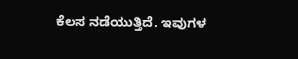ಕೆಲಸ ನಡೆಯುತ್ತಿದೆ. ಇವುಗಳ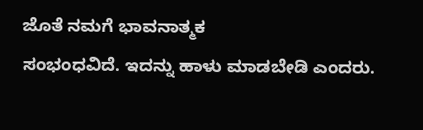ಜೊತೆ ನಮಗೆ ಭಾವನಾತ್ಮಕ
ಸಂಭಂಧವಿದೆ. ಇದನ್ನು ಹಾಳು ಮಾಡಬೇಡಿ ಎಂದರು.